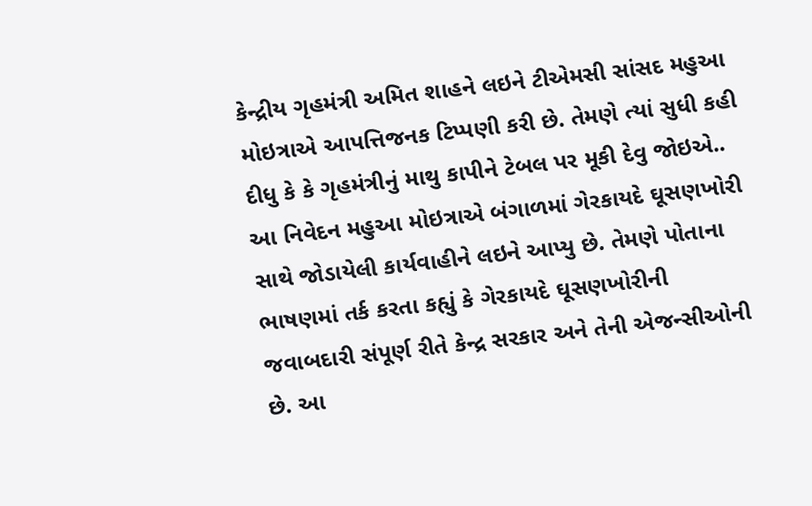કેન્દ્રીય ગૃહમંત્રી અમિત શાહને લઇને ટીએમસી સાંસદ મહુઆ મોઇત્રાએ આપત્તિજનક ટિપ્પણી કરી છે. તેમણે ત્યાં સુધી કહી દીધુ કે કે ગૃહમંત્રીનું માથુ કાપીને ટેબલ પર મૂકી દેવુ જોઇએ.. આ નિવેદન મહુઆ મોઇત્રાએ બંગાળમાં ગેરકાયદે ઘૂસણખોરી સાથે જોડાયેલી કાર્યવાહીને લઇને આપ્યુ છે. તેમણે પોતાના ભાષણમાં તર્ક કરતા કહ્યું કે ગેરકાયદે ઘૂસણખોરીની જવાબદારી સંપૂર્ણ રીતે કેન્દ્ર સરકાર અને તેની એજન્સીઓની છે. આ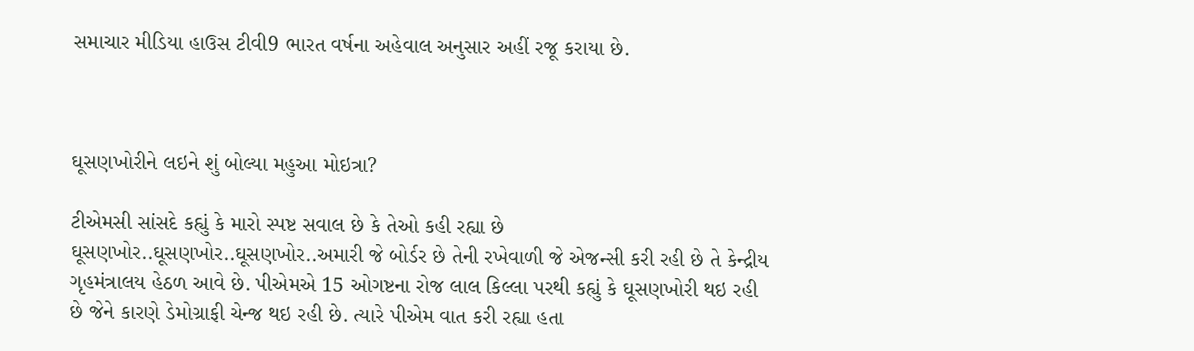સમાચાર મીડિયા હાઉસ ટીવી9 ભારત વર્ષના અહેવાલ અનુસાર અહીં રજૂ કરાયા છે.



ઘૂસણખોરીને લઇને શું બોલ્યા મહુઆ મોઇત્રા?

ટીએમસી સાંસદે કહ્યું કે મારો સ્પષ્ટ સવાલ છે કે તેઓ કહી રહ્યા છે ઘૂસણખોર..ઘૂસણખોર..ઘૂસણખોર..અમારી જે બોર્ડર છે તેની રખેવાળી જે એજન્સી કરી રહી છે તે કેન્દ્રીય ગૃહમંત્રાલય હેઠળ આવે છે. પીએમએ 15 ઓગષ્ટના રોજ લાલ કિલ્લા પરથી કહ્યું કે ઘૂસણખોરી થઇ રહી છે જેને કારણે ડેમોગ્રાફી ચેન્જ થઇ રહી છે. ત્યારે પીએમ વાત કરી રહ્યા હતા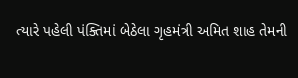ત્યારે પહેલી પંક્તિમાં બેઠેલા ગૃહમંત્રી અમિત શાહ તેમની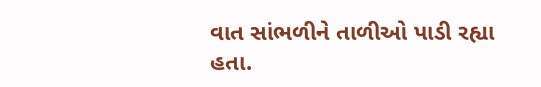વાત સાંભળીને તાળીઓ પાડી રહ્યા હતા.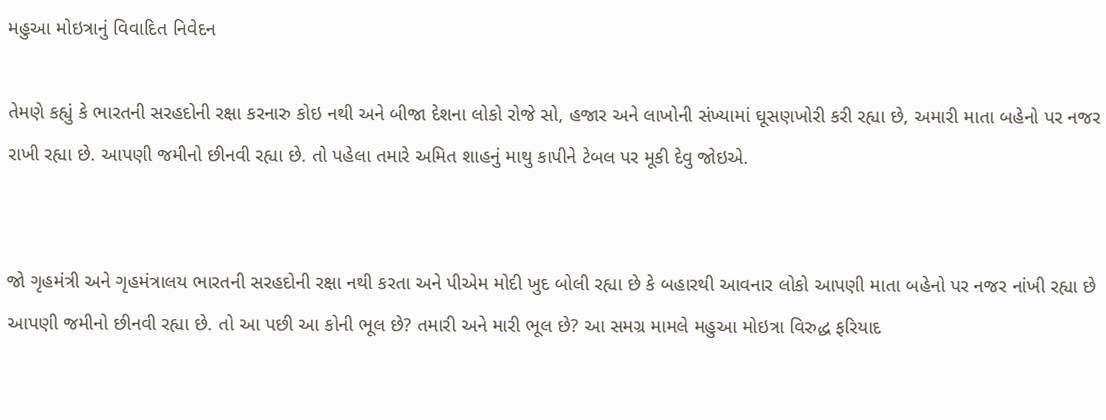મહુઆ મોઇત્રાનું વિવાદિત નિવેદન

તેમણે કહ્યું કે ભારતની સરહદોની રક્ષા કરનારુ કોઇ નથી અને બીજા દેશના લોકો રોજે સો, હજાર અને લાખોની સંખ્યામાં ઘૂસણખોરી કરી રહ્યા છે, અમારી માતા બહેનો પર નજર રાખી રહ્યા છે. આપણી જમીનો છીનવી રહ્યા છે. તો પહેલા તમારે અમિત શાહનું માથુ કાપીને ટેબલ પર મૂકી દેવુ જોઇએ.


જો ગૃહમંત્રી અને ગૃહમંત્રાલય ભારતની સરહદોની રક્ષા નથી કરતા અને પીએમ મોદી ખુદ બોલી રહ્યા છે કે બહારથી આવનાર લોકો આપણી માતા બહેનો પર નજર નાંખી રહ્યા છે આપણી જમીનો છીનવી રહ્યા છે. તો આ પછી આ કોની ભૂલ છે? તમારી અને મારી ભૂલ છે? આ સમગ્ર મામલે મહુઆ મોઇત્રા વિરુદ્ધ ફરિયાદ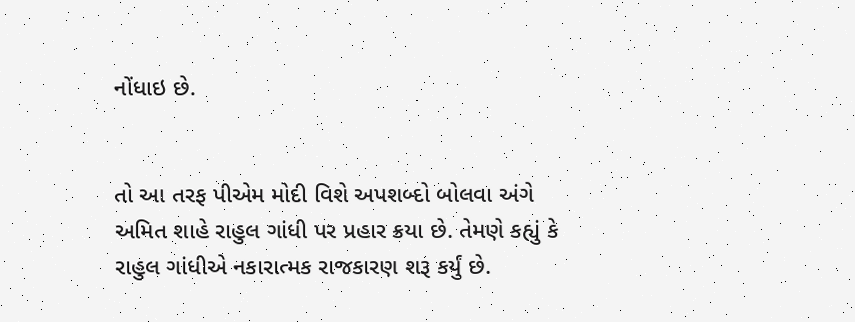નોંધાઇ છે.


તો આ તરફ પીએમ મોદી વિશે અપશબ્દો બોલવા અંગે અમિત શાહે રાહુલ ગાંધી પર પ્રહાર ક્રયા છે. તેમણે કહ્યું કે રાહુલ ગાંધીએ નકારાત્મક રાજકારણ શરૂ કર્યું છે.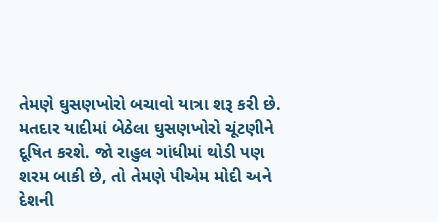તેમણે ઘુસણખોરો બચાવો યાત્રા શરૂ કરી છે. મતદાર યાદીમાં બેઠેલા ઘુસણખોરો ચૂંટણીને દૂષિત કરશે. જો રાહુલ ગાંધીમાં થોડી પણ શરમ બાકી છે, તો તેમણે પીએમ મોદી અને દેશની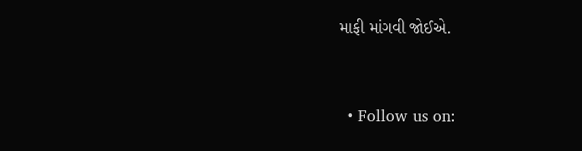માફી માંગવી જોઈએ.


  • Follow us on: